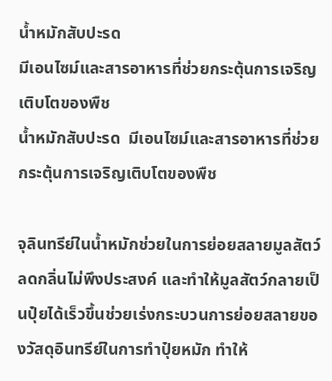น้ำหมักสับปะรด
มีเอนไซม์และสารอาหารที่ช่วยกระตุ้นการเจริญเติบโตของพืช
น้ำหมักสับปะรด  มีเอนไซม์และสารอาหารที่ช่วยกระตุ้นการเจริญเติบโตของพืช

จุลินทรีย์ในน้ำหมักช่วยในการย่อยสลายมูลสัตว์ ลดกลิ่นไม่พึงประสงค์ และทำให้มูลสัตว์กลายเป็นปุ๋ยได้เร็วขึ้นช่วยเร่งกระบวนการย่อยสลายของวัสดุอินทรีย์ในการทำปุ๋ยหมัก ทำให้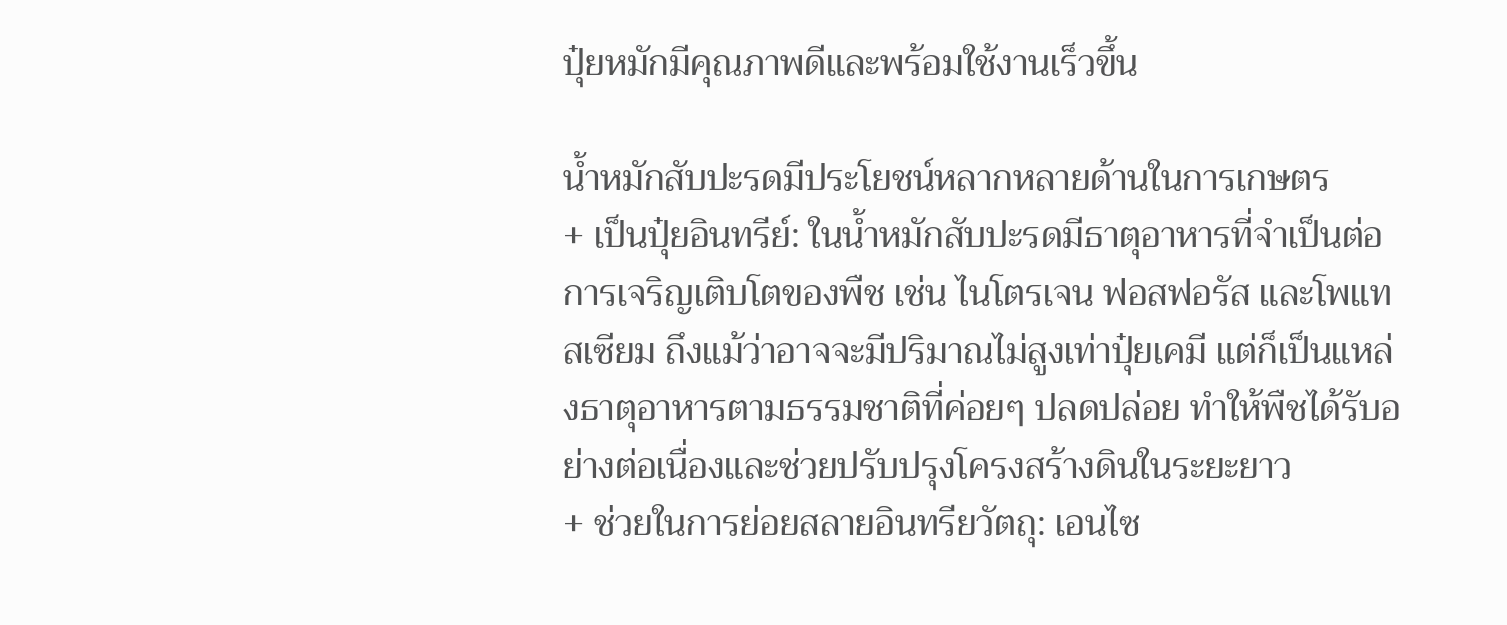ปุ๋ยหมักมีคุณภาพดีและพร้อมใช้งานเร็วขึ้น

น้ำหมักสับปะรดมีประโยชน์หลากหลายด้านในการเกษตร
+ เป็นปุ๋ยอินทรีย์: ในน้ำหมักสับปะรดมีธาตุอาหารที่จำเป็นต่อการเจริญเติบโตของพืช เช่น ไนโตรเจน ฟอสฟอรัส และโพแทสเซียม ถึงแม้ว่าอาจจะมีปริมาณไม่สูงเท่าปุ๋ยเคมี แต่ก็เป็นแหล่งธาตุอาหารตามธรรมชาติที่ค่อยๆ ปลดปล่อย ทำให้พืชได้รับอย่างต่อเนื่องและช่วยปรับปรุงโครงสร้างดินในระยะยาว
+ ช่วยในการย่อยสลายอินทรียวัตถุ: เอนไซ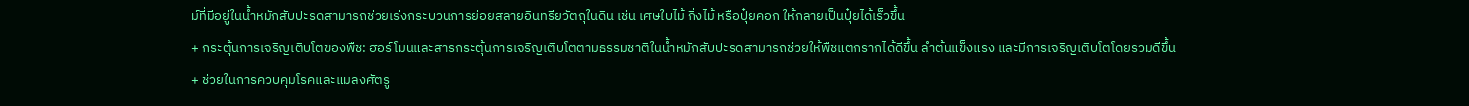ม์ที่มีอยู่ในน้ำหมักสับปะรดสามารถช่วยเร่งกระบวนการย่อยสลายอินทรียวัตถุในดิน เช่น เศษใบไม้ กิ่งไม้ หรือปุ๋ยคอก ให้กลายเป็นปุ๋ยได้เร็วขึ้น
+ กระตุ้นการเจริญเติบโตของพืช: ฮอร์โมนและสารกระตุ้นการเจริญเติบโตตามธรรมชาติในน้ำหมักสับปะรดสามารถช่วยให้พืชแตกรากได้ดีขึ้น ลำต้นแข็งแรง และมีการเจริญเติบโตโดยรวมดีขึ้น
+ ช่วยในการควบคุมโรคและแมลงศัตรู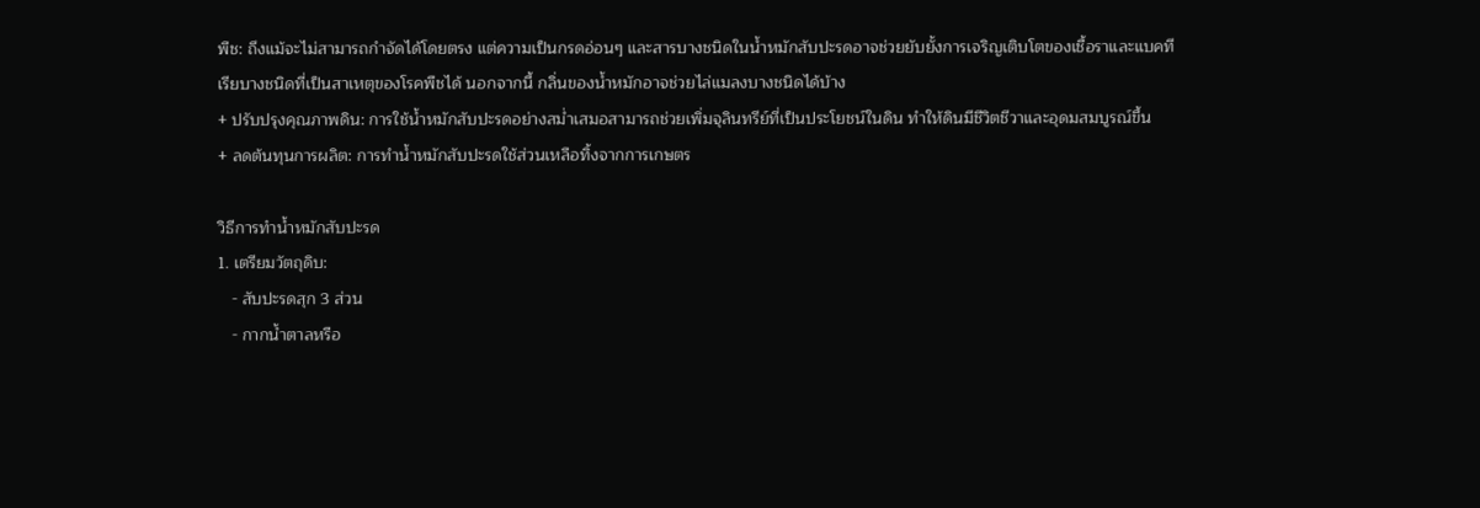พืช: ถึงแม้จะไม่สามารถกำจัดได้โดยตรง แต่ความเป็นกรดอ่อนๆ และสารบางชนิดในน้ำหมักสับปะรดอาจช่วยยับยั้งการเจริญเติบโตของเชื้อราและแบคทีเรียบางชนิดที่เป็นสาเหตุของโรคพืชได้ นอกจากนี้ กลิ่นของน้ำหมักอาจช่วยไล่แมลงบางชนิดได้บ้าง
+ ปรับปรุงคุณภาพดิน: การใช้น้ำหมักสับปะรดอย่างสม่ำเสมอสามารถช่วยเพิ่มจุลินทรีย์ที่เป็นประโยชน์ในดิน ทำให้ดินมีชีวิตชีวาและอุดมสมบูรณ์ขึ้น
+ ลดต้นทุนการผลิต: การทำน้ำหมักสับปะรดใช้ส่วนเหลือทิ้งจากการเกษตร

วิธีการทำน้ำหมักสับปะรด
1. เตรียมวัตถุดิบ:
   - สับปะรดสุก 3 ส่วน
   - กากน้ำตาลหรือ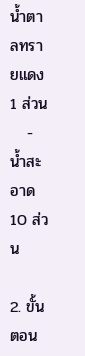น้ำตาลทรายแดง 1 ส่วน
   - น้ำสะอาด 10 ส่วน

2. ขั้นตอน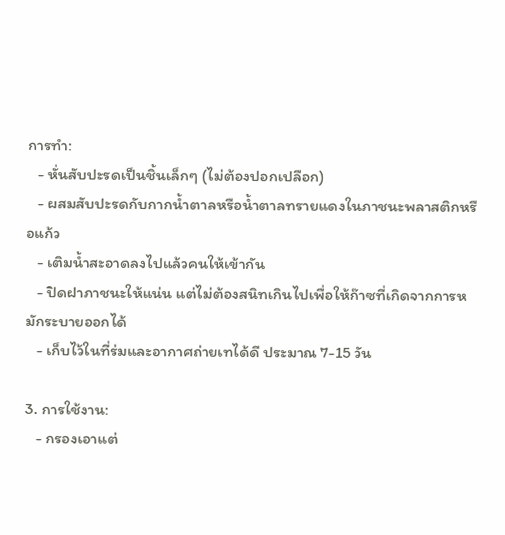การทำ:
   - หั่นสับปะรดเป็นชิ้นเล็กๆ (ไม่ต้องปอกเปลือก)
   - ผสมสับปะรดกับกากน้ำตาลหรือน้ำตาลทรายแดงในภาชนะพลาสติกหรือแก้ว
   - เติมน้ำสะอาดลงไปแล้วคนให้เข้ากัน
   - ปิดฝาภาชนะให้แน่น แต่ไม่ต้องสนิทเกินไปเพื่อให้ก๊าซที่เกิดจากการหมักระบายออกได้
   - เก็บไว้ในที่ร่มและอากาศถ่ายเทได้ดี ประมาณ 7-15 วัน

3. การใช้งาน:
   - กรองเอาแต่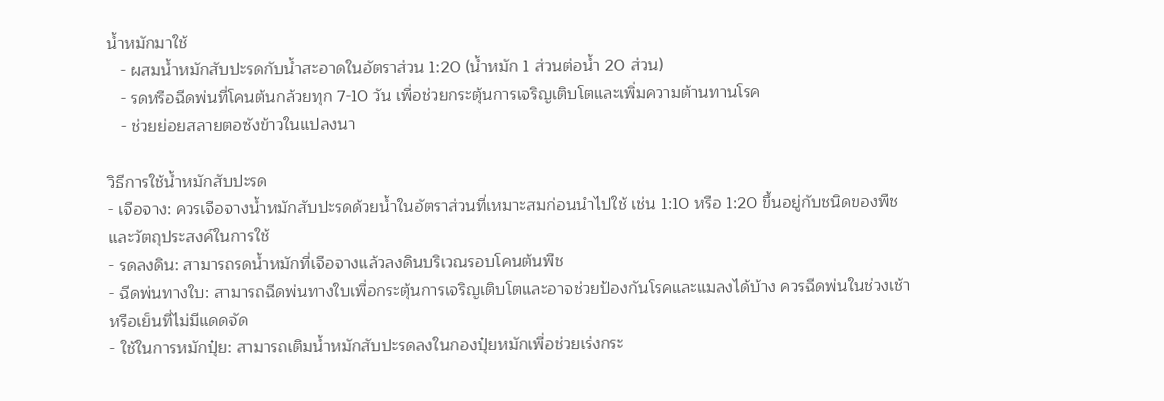น้ำหมักมาใช้
   - ผสมน้ำหมักสับปะรดกับน้ำสะอาดในอัตราส่วน 1:20 (น้ำหมัก 1 ส่วนต่อน้ำ 20 ส่วน)
   - รดหรือฉีดพ่นที่โคนต้นกล้วยทุก 7-10 วัน เพื่อช่วยกระตุ้นการเจริญเติบโตและเพิ่มความต้านทานโรค
   - ช่วยย่อยสลายตอซังข้าวในแปลงนา

วิธีการใช้น้ำหมักสับปะรด
- เจือจาง: ควรเจือจางน้ำหมักสับปะรดด้วยน้ำในอัตราส่วนที่เหมาะสมก่อนนำไปใช้ เช่น 1:10 หรือ 1:20 ขึ้นอยู่กับชนิดของพืชและวัตถุประสงค์ในการใช้
- รดลงดิน: สามารถรดน้ำหมักที่เจือจางแล้วลงดินบริเวณรอบโคนต้นพืช
- ฉีดพ่นทางใบ: สามารถฉีดพ่นทางใบเพื่อกระตุ้นการเจริญเติบโตและอาจช่วยป้องกันโรคและแมลงได้บ้าง ควรฉีดพ่นในช่วงเช้าหรือเย็นที่ไม่มีแดดจัด
- ใช้ในการหมักปุ๋ย: สามารถเติมน้ำหมักสับปะรดลงในกองปุ๋ยหมักเพื่อช่วยเร่งกระ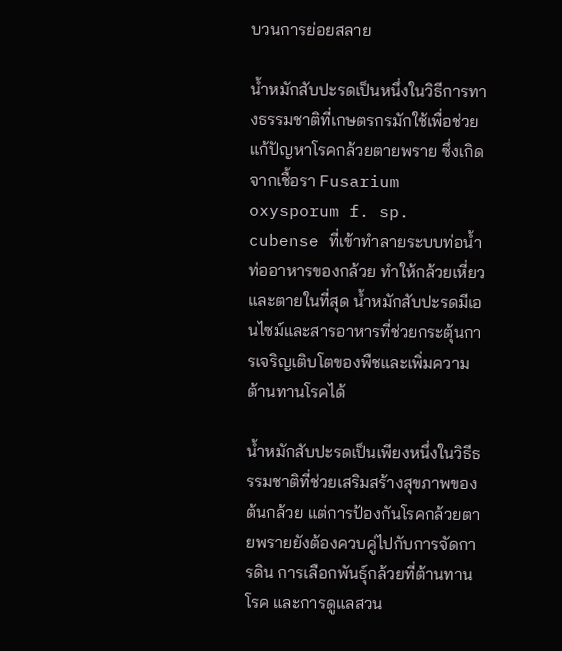บวนการย่อยสลาย

น้ำหมักสับปะรดเป็นหนึ่งในวิธีการทางธรรมชาติที่เกษตรกรมักใช้เพื่อช่วยแก้ปัญหาโรคกล้วยตายพราย ซึ่งเกิดจากเชื้อรา Fusarium oxysporum f. sp. cubense ที่เข้าทำลายระบบท่อน้ำท่ออาหารของกล้วย ทำให้กล้วยเหี่ยวและตายในที่สุด น้ำหมักสับปะรดมีเอนไซม์และสารอาหารที่ช่วยกระตุ้นการเจริญเติบโตของพืชและเพิ่มความต้านทานโรคได้

น้ำหมักสับปะรดเป็นเพียงหนึ่งในวิธีธรรมชาติที่ช่วยเสริมสร้างสุขภาพของต้นกล้วย แต่การป้องกันโรคกล้วยตายพรายยังต้องควบคู่ไปกับการจัดการดิน การเลือกพันธุ์กล้วยที่ต้านทานโรค และการดูแลสวน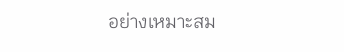อย่างเหมาะสม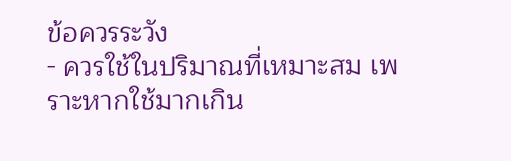ข้อควรระวัง
- ควรใช้ในปริมาณที่เหมาะสม เพราะหากใช้มากเกิน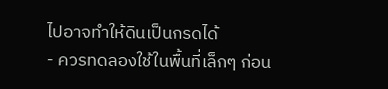ไปอาจทำให้ดินเป็นกรดได้
- ควรทดลองใช้ในพื้นที่เล็กๆ ก่อน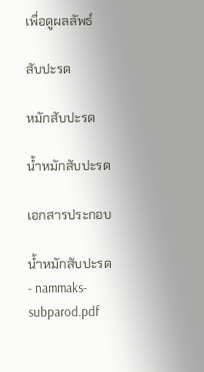เพื่อดูผลลัพธ์

สับปะรด

หมักสับปะรด

น้ำหมักสับปะรด

เอกสารประกอบ

น้ำหมักสับปะรด - nammaks-subparod.pdf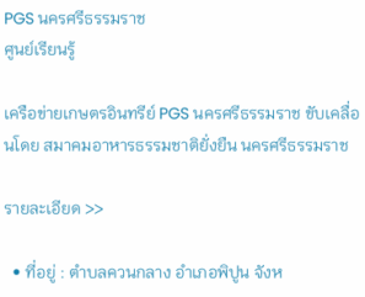PGS นครศรีธรรมราช
ศูนย์เรียนรู้

เครือข่ายเกษตรอินทรีย์ PGS นครศรีธรรมราช ขับเคลื่อนโดย สมาคมอาหารธรรมชาติยั่งยืน นครศรีธรรมราช

รายละเอียด >>

  • ที่อยู่ : ตำบลควนกลาง อำเภอพิปูน จังห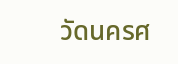วัดนครศ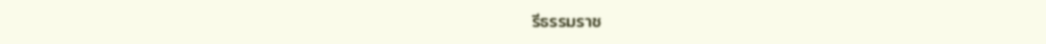รีธรรมราช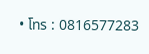• โทร : 0816577283